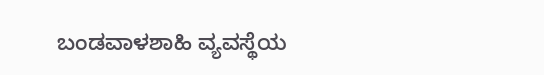ಬಂಡವಾಳಶಾಹಿ ವ್ಯವಸ್ಥೆಯ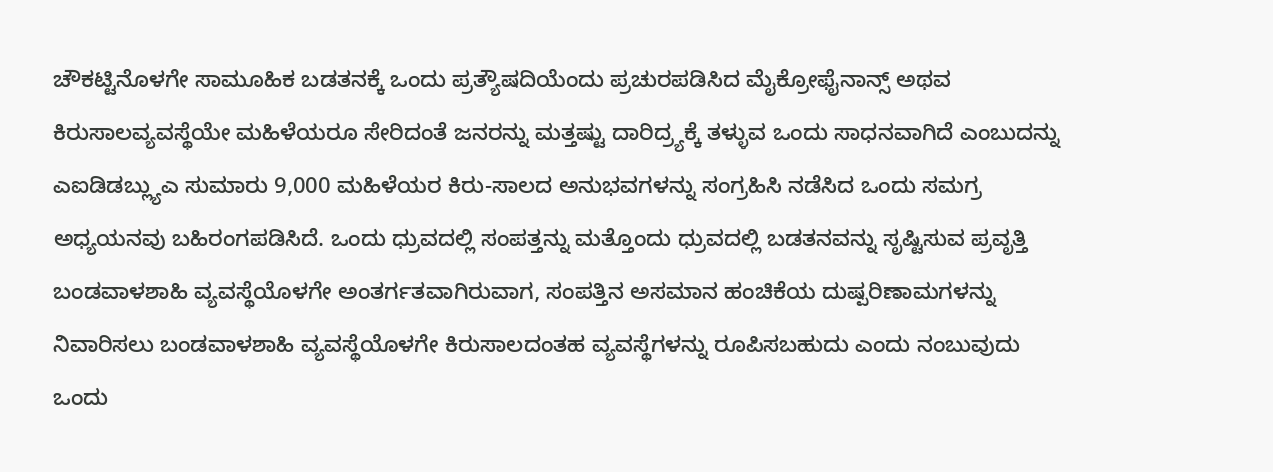ಚೌಕಟ್ಟಿನೊಳಗೇ ಸಾಮೂಹಿಕ ಬಡತನಕ್ಕೆ ಒಂದು ಪ್ರತ್ಯೌಷದಿಯೆಂದು ಪ್ರಚುರಪಡಿಸಿದ ಮೈಕ್ರೋಫೈನಾನ್ಸ್ ಅಥವ ಕಿರುಸಾಲವ್ಯವಸ್ಥೆಯೇ ಮಹಿಳೆಯರೂ ಸೇರಿದಂತೆ ಜನರನ್ನು ಮತ್ತಷ್ಟು ದಾರಿದ್ರ್ಯಕ್ಕೆ ತಳ್ಳುವ ಒಂದು ಸಾಧನವಾಗಿದೆ ಎಂಬುದನ್ನು ಎಐಡಿಡಬ್ಲ್ಯುಎ ಸುಮಾರು 9,000 ಮಹಿಳೆಯರ ಕಿರು-ಸಾಲದ ಅನುಭವಗಳನ್ನು ಸಂಗ್ರಹಿಸಿ ನಡೆಸಿದ ಒಂದು ಸಮಗ್ರ ಅಧ್ಯಯನವು ಬಹಿರಂಗಪಡಿಸಿದೆ. ಒಂದು ಧ್ರುವದಲ್ಲಿ ಸಂಪತ್ತನ್ನು ಮತ್ತೊಂದು ಧ್ರುವದಲ್ಲಿ ಬಡತನವನ್ನು ಸೃಷ್ಟಿಸುವ ಪ್ರವೃತ್ತಿ ಬಂಡವಾಳಶಾಹಿ ವ್ಯವಸ್ಥೆಯೊಳಗೇ ಅಂತರ್ಗತವಾಗಿರುವಾಗ, ಸಂಪತ್ತಿನ ಅಸಮಾನ ಹಂಚಿಕೆಯ ದುಷ್ಪರಿಣಾಮಗಳನ್ನು ನಿವಾರಿಸಲು ಬಂಡವಾಳಶಾಹಿ ವ್ಯವಸ್ಥೆಯೊಳಗೇ ಕಿರುಸಾಲದಂತಹ ವ್ಯವಸ್ಥೆಗಳನ್ನು ರೂಪಿಸಬಹುದು ಎಂದು ನಂಬುವುದು ಒಂದು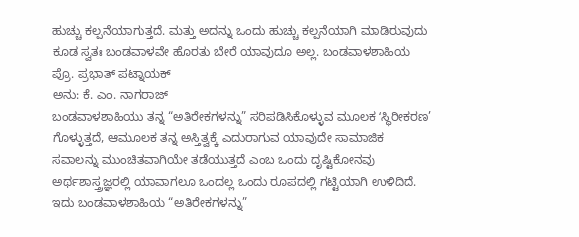ಹುಚ್ಚು ಕಲ್ಪನೆಯಾಗುತ್ತದೆ. ಮತ್ತು ಅದನ್ನು ಒಂದು ಹುಚ್ಚು ಕಲ್ಪನೆಯಾಗಿ ಮಾಡಿರುವುದು ಕೂಡ ಸ್ವತಃ ಬಂಡವಾಳವೇ ಹೊರತು ಬೇರೆ ಯಾವುದೂ ಅಲ್ಲ. ಬಂಡವಾಳಶಾಹಿಯ
ಪ್ರೊ. ಪ್ರಭಾತ್ ಪಟ್ನಾಯಕ್
ಅನು: ಕೆ. ಎಂ. ನಾಗರಾಜ್
ಬಂಡವಾಳಶಾಹಿಯು ತನ್ನ “ಅತಿರೇಕಗಳನ್ನು” ಸರಿಪಡಿಸಿಕೊಳ್ಳುವ ಮೂಲಕ ʻಸ್ಥಿರೀಕರಣ’ ಗೊಳ್ಳುತ್ತದೆ, ಆಮೂಲಕ ತನ್ನ ಅಸ್ತಿತ್ವಕ್ಕೆ ಎದುರಾಗುವ ಯಾವುದೇ ಸಾಮಾಜಿಕ ಸವಾಲನ್ನು ಮುಂಚಿತವಾಗಿಯೇ ತಡೆಯುತ್ತದೆ ಎಂಬ ಒಂದು ದೃಷ್ಟಿಕೋನವು ಅರ್ಥಶಾಸ್ತ್ರಜ್ಞರಲ್ಲಿ ಯಾವಾಗಲೂ ಒಂದಲ್ಲ ಒಂದು ರೂಪದಲ್ಲಿ ಗಟ್ಟಿಯಾಗಿ ಉಳಿದಿದೆ. ಇದು ಬಂಡವಾಳಶಾಹಿಯ “ಅತಿರೇಕಗಳನ್ನು”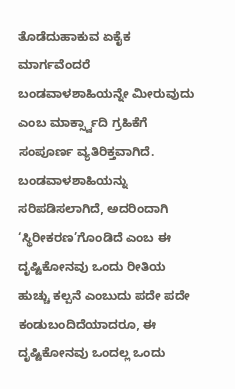ತೊಡೆದುಹಾಕುವ ಏಕೈಕ ಮಾರ್ಗವೆಂದರೆ ಬಂಡವಾಳಶಾಹಿಯನ್ನೇ ಮೀರುವುದು ಎಂಬ ಮಾರ್ಕ್ಸ್ವಾದಿ ಗ್ರಹಿಕೆಗೆ ಸಂಪೂರ್ಣ ವ್ಯತಿರಿಕ್ತವಾಗಿದೆ. ಬಂಡವಾಳಶಾಹಿಯನ್ನು ಸರಿಪಡಿಸಲಾಗಿದೆ, ಅದರಿಂದಾಗಿ ‘ಸ್ಥಿರೀಕರಣ’ಗೊಂಡಿದೆ ಎಂಬ ಈ ದೃಷ್ಟಿಕೋನವು ಒಂದು ರೀತಿಯ ಹುಚ್ಚು ಕಲ್ಪನೆ ಎಂಬುದು ಪದೇ ಪದೇ ಕಂಡುಬಂದಿದೆಯಾದರೂ, ಈ ದೃಷ್ಟಿಕೋನವು ಒಂದಲ್ಲ ಒಂದು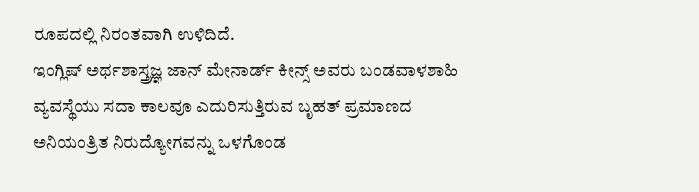ರೂಪದಲ್ಲಿ ನಿರಂತವಾಗಿ ಉಳಿದಿದೆ.
ಇಂಗ್ಲಿಷ್ ಅರ್ಥಶಾಸ್ತ್ರಜ್ಞ ಜಾನ್ ಮೇನಾರ್ಡ್ ಕೀನ್ಸ್ ಅವರು ಬಂಡವಾಳಶಾಹಿ ವ್ಯವಸ್ಥೆಯು ಸದಾ ಕಾಲವೂ ಎದುರಿಸುತ್ತಿರುವ ಬೃಹತ್ ಪ್ರಮಾಣದ ಅನಿಯಂತ್ರಿತ ನಿರುದ್ಯೋಗವನ್ನು ಒಳಗೊಂಡ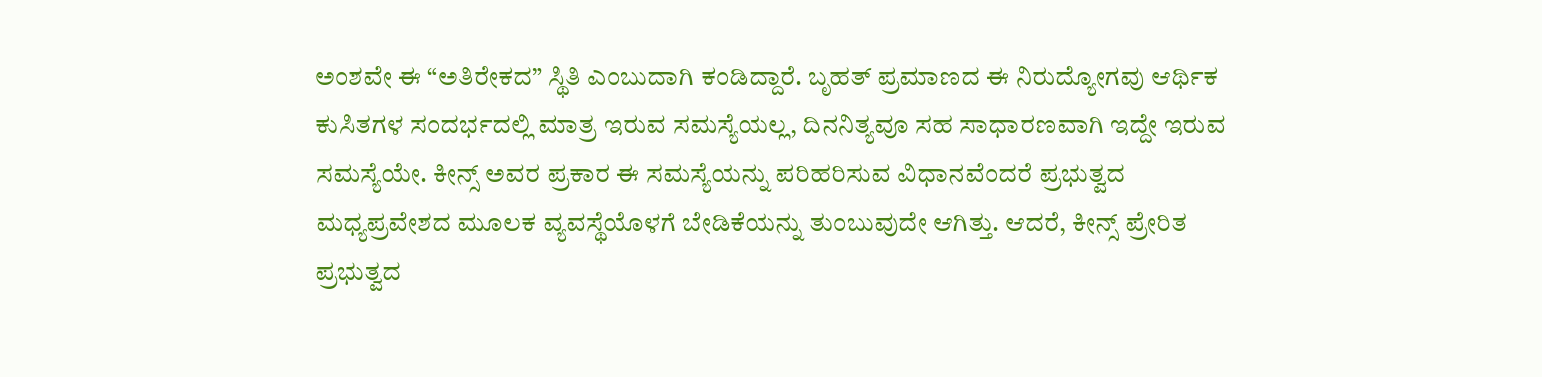ಅಂಶವೇ ಈ “ಅತಿರೇಕದ” ಸ್ಥಿತಿ ಎಂಬುದಾಗಿ ಕಂಡಿದ್ದಾರೆ. ಬೃಹತ್ ಪ್ರಮಾಣದ ಈ ನಿರುದ್ಯೋಗವು ಆರ್ಥಿಕ ಕುಸಿತಗಳ ಸಂದರ್ಭದಲ್ಲಿ ಮಾತ್ರ ಇರುವ ಸಮಸ್ಯೆಯಲ್ಲ, ದಿನನಿತ್ಯವೂ ಸಹ ಸಾಧಾರಣವಾಗಿ ಇದ್ದೇ ಇರುವ ಸಮಸ್ಯೆಯೇ. ಕೀನ್ಸ್ ಅವರ ಪ್ರಕಾರ ಈ ಸಮಸ್ಯೆಯನ್ನು ಪರಿಹರಿಸುವ ವಿಧಾನವೆಂದರೆ ಪ್ರಭುತ್ವದ ಮಧ್ಯಪ್ರವೇಶದ ಮೂಲಕ ವ್ಯವಸ್ಥೆಯೊಳಗೆ ಬೇಡಿಕೆಯನ್ನು ತುಂಬುವುದೇ ಆಗಿತ್ತು. ಆದರೆ, ಕೀನ್ಸ್ ಪ್ರೇರಿತ ಪ್ರಭುತ್ವದ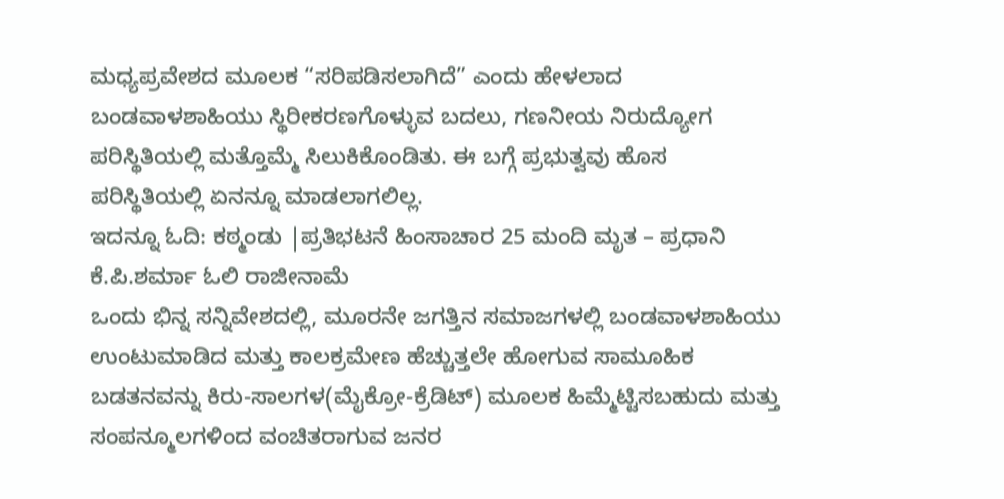ಮಧ್ಯಪ್ರವೇಶದ ಮೂಲಕ “ಸರಿಪಡಿಸಲಾಗಿದೆ” ಎಂದು ಹೇಳಲಾದ ಬಂಡವಾಳಶಾಹಿಯು ಸ್ಥಿರೀಕರಣಗೊಳ್ಳುವ ಬದಲು, ಗಣನೀಯ ನಿರುದ್ಯೋಗ ಪರಿಸ್ಥಿತಿಯಲ್ಲಿ ಮತ್ತೊಮ್ಮೆ ಸಿಲುಕಿಕೊಂಡಿತು. ಈ ಬಗ್ಗೆ ಪ್ರಭುತ್ವವು ಹೊಸ ಪರಿಸ್ಥಿತಿಯಲ್ಲಿ ಏನನ್ನೂ ಮಾಡಲಾಗಲಿಲ್ಲ.
ಇದನ್ನೂ ಓದಿ: ಕಠ್ಮಂಡು |ಪ್ರತಿಭಟನೆ ಹಿಂಸಾಚಾರ 25 ಮಂದಿ ಮೃತ – ಪ್ರಧಾನಿ ಕೆ.ಪಿ.ಶರ್ಮಾ ಓಲಿ ರಾಜೀನಾಮೆ
ಒಂದು ಭಿನ್ನ ಸನ್ನಿವೇಶದಲ್ಲಿ, ಮೂರನೇ ಜಗತ್ತಿನ ಸಮಾಜಗಳಲ್ಲಿ ಬಂಡವಾಳಶಾಹಿಯು ಉಂಟುಮಾಡಿದ ಮತ್ತು ಕಾಲಕ್ರಮೇಣ ಹೆಚ್ಚುತ್ತಲೇ ಹೋಗುವ ಸಾಮೂಹಿಕ ಬಡತನವನ್ನು ಕಿರು-ಸಾಲಗಳ(ಮೈಕ್ರೋ-ಕ್ರೆಡಿಟ್) ಮೂಲಕ ಹಿಮ್ಮೆಟ್ಟಿಸಬಹುದು ಮತ್ತು ಸಂಪನ್ಮೂಲಗಳಿಂದ ವಂಚಿತರಾಗುವ ಜನರ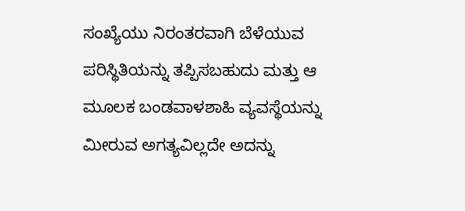ಸಂಖ್ಯೆಯು ನಿರಂತರವಾಗಿ ಬೆಳೆಯುವ ಪರಿಸ್ಥಿತಿಯನ್ನು ತಪ್ಪಿಸಬಹುದು ಮತ್ತು ಆ ಮೂಲಕ ಬಂಡವಾಳಶಾಹಿ ವ್ಯವಸ್ಥೆಯನ್ನು ಮೀರುವ ಅಗತ್ಯವಿಲ್ಲದೇ ಅದನ್ನು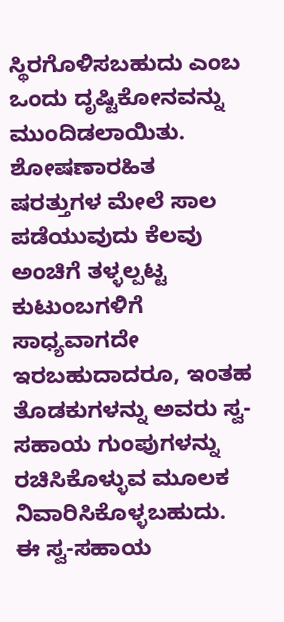ಸ್ಥಿರಗೊಳಿಸಬಹುದು ಎಂಬ ಒಂದು ದೃಷ್ಟಿಕೋನವನ್ನು ಮುಂದಿಡಲಾಯಿತು. ಶೋಷಣಾರಹಿತ ಷರತ್ತುಗಳ ಮೇಲೆ ಸಾಲ ಪಡೆಯುವುದು ಕೆಲವು ಅಂಚಿಗೆ ತಳ್ಳಲ್ಪಟ್ಟ ಕುಟುಂಬಗಳಿಗೆ ಸಾಧ್ಯವಾಗದೇ ಇರಬಹುದಾದರೂ, ಇಂತಹ ತೊಡಕುಗಳನ್ನು ಅವರು ಸ್ವ-ಸಹಾಯ ಗುಂಪುಗಳನ್ನು ರಚಿಸಿಕೊಳ್ಳುವ ಮೂಲಕ ನಿವಾರಿಸಿಕೊಳ್ಳಬಹುದು. ಈ ಸ್ವ-ಸಹಾಯ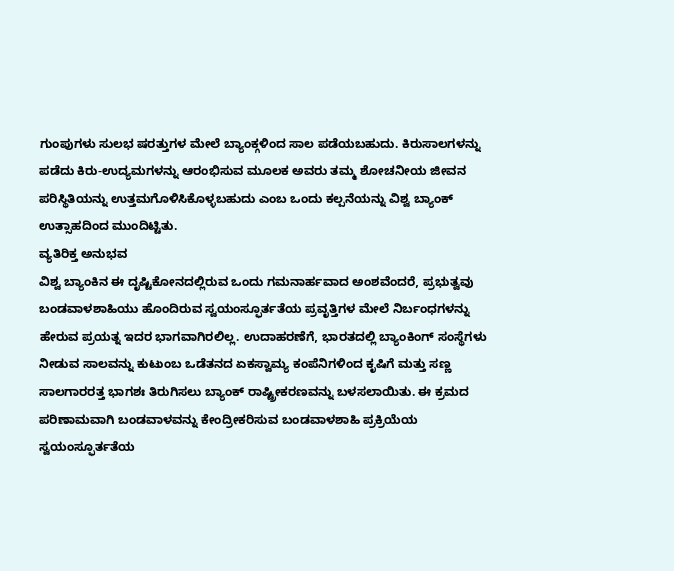ಗುಂಪುಗಳು ಸುಲಭ ಷರತ್ತುಗಳ ಮೇಲೆ ಬ್ಯಾಂಕ್ಗಳಿಂದ ಸಾಲ ಪಡೆಯಬಹುದು. ಕಿರುಸಾಲಗಳನ್ನು ಪಡೆದು ಕಿರು-ಉದ್ಯಮಗಳನ್ನು ಆರಂಭಿಸುವ ಮೂಲಕ ಅವರು ತಮ್ಮ ಶೋಚನೀಯ ಜೀವನ ಪರಿಸ್ಥಿತಿಯನ್ನು ಉತ್ತಮಗೊಳಿಸಿಕೊಳ್ಳಬಹುದು ಎಂಬ ಒಂದು ಕಲ್ಪನೆಯನ್ನು ವಿಶ್ವ ಬ್ಯಾಂಕ್ ಉತ್ಸಾಹದಿಂದ ಮುಂದಿಟ್ಟಿತು.
ವ್ಯತಿರಿಕ್ತ ಅನುಭವ
ವಿಶ್ವ ಬ್ಯಾಂಕಿನ ಈ ದೃಷ್ಟಿಕೋನದಲ್ಲಿರುವ ಒಂದು ಗಮನಾರ್ಹವಾದ ಅಂಶವೆಂದರೆ, ಪ್ರಭುತ್ವವು ಬಂಡವಾಳಶಾಹಿಯು ಹೊಂದಿರುವ ಸ್ವಯಂಸ್ಫೂರ್ತತೆಯ ಪ್ರವೃತ್ತಿಗಳ ಮೇಲೆ ನಿರ್ಬಂಧಗಳನ್ನು ಹೇರುವ ಪ್ರಯತ್ನ ಇದರ ಭಾಗವಾಗಿರಲಿಲ್ಲ. ಉದಾಹರಣೆಗೆ, ಭಾರತದಲ್ಲಿ ಬ್ಯಾಂಕಿಂಗ್ ಸಂಸ್ಥೆಗಳು ನೀಡುವ ಸಾಲವನ್ನು ಕುಟುಂಬ ಒಡೆತನದ ಏಕಸ್ವಾಮ್ಯ ಕಂಪೆನಿಗಳಿಂದ ಕೃಷಿಗೆ ಮತ್ತು ಸಣ್ಣ ಸಾಲಗಾರರತ್ತ ಭಾಗಶಃ ತಿರುಗಿಸಲು ಬ್ಯಾಂಕ್ ರಾಷ್ಟ್ರೀಕರಣವನ್ನು ಬಳಸಲಾಯಿತು. ಈ ಕ್ರಮದ ಪರಿಣಾಮವಾಗಿ ಬಂಡವಾಳವನ್ನು ಕೇಂದ್ರೀಕರಿಸುವ ಬಂಡವಾಳಶಾಹಿ ಪ್ರಕ್ರಿಯೆಯ ಸ್ವಯಂಸ್ಫೂರ್ತತೆಯ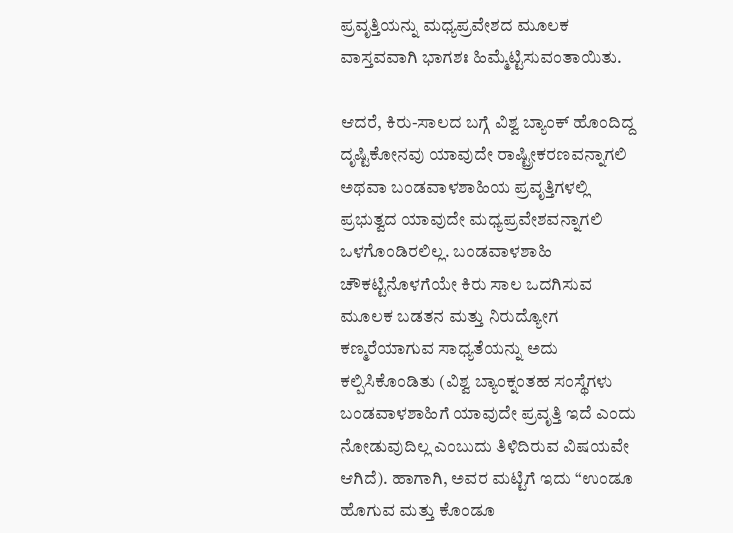ಪ್ರವೃತ್ತಿಯನ್ನು ಮಧ್ಯಪ್ರವೇಶದ ಮೂಲಕ ವಾಸ್ತವವಾಗಿ ಭಾಗಶಃ ಹಿಮ್ಮೆಟ್ಟಿಸುವಂತಾಯಿತು.

ಆದರೆ, ಕಿರು-ಸಾಲದ ಬಗ್ಗೆ ವಿಶ್ವ ಬ್ಯಾಂಕ್ ಹೊಂದಿದ್ದ ದೃಷ್ಟಿಕೋನವು ಯಾವುದೇ ರಾಷ್ಟ್ರೀಕರಣವನ್ನಾಗಲಿ ಅಥವಾ ಬಂಡವಾಳಶಾಹಿಯ ಪ್ರವೃತ್ತಿಗಳಲ್ಲಿ ಪ್ರಭುತ್ವದ ಯಾವುದೇ ಮಧ್ಯಪ್ರವೇಶವನ್ನಾಗಲಿ ಒಳಗೊಂಡಿರಲಿಲ್ಲ. ಬಂಡವಾಳಶಾಹಿ ಚೌಕಟ್ಟಿನೊಳಗೆಯೇ ಕಿರು ಸಾಲ ಒದಗಿಸುವ ಮೂಲಕ ಬಡತನ ಮತ್ತು ನಿರುದ್ಯೋಗ ಕಣ್ಮರೆಯಾಗುವ ಸಾಧ್ಯತೆಯನ್ನು ಅದು ಕಲ್ಪಿಸಿಕೊಂಡಿತು (ವಿಶ್ವ ಬ್ಯಾಂಕ್ನಂತಹ ಸಂಸ್ಥೆಗಳು ಬಂಡವಾಳಶಾಹಿಗೆ ಯಾವುದೇ ಪ್ರವೃತ್ತಿ ಇದೆ ಎಂದು ನೋಡುವುದಿಲ್ಲ ಎಂಬುದು ತಿಳಿದಿರುವ ವಿಷಯವೇ ಆಗಿದೆ). ಹಾಗಾಗಿ, ಅವರ ಮಟ್ಟಿಗೆ ಇದು “ಉಂಡೂ ಹೊಗುವ ಮತ್ತು ಕೊಂಡೂ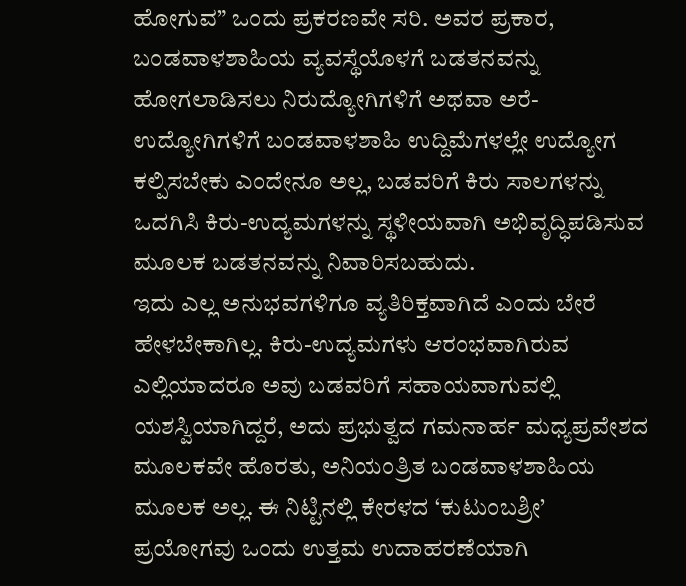ಹೋಗುವ” ಒಂದು ಪ್ರಕರಣವೇ ಸರಿ. ಅವರ ಪ್ರಕಾರ, ಬಂಡವಾಳಶಾಹಿಯ ವ್ಯವಸ್ಥೆಯೊಳಗೆ ಬಡತನವನ್ನು ಹೋಗಲಾಡಿಸಲು ನಿರುದ್ಯೋಗಿಗಳಿಗೆ ಅಥವಾ ಅರೆ-ಉದ್ಯೋಗಿಗಳಿಗೆ ಬಂಡವಾಳಶಾಹಿ ಉದ್ದಿಮೆಗಳಲ್ಲೇ ಉದ್ಯೋಗ ಕಲ್ಪಿಸಬೇಕು ಎಂದೇನೂ ಅಲ್ಲ, ಬಡವರಿಗೆ ಕಿರು ಸಾಲಗಳನ್ನು ಒದಗಿಸಿ ಕಿರು-ಉದ್ಯಮಗಳನ್ನು ಸ್ಥಳೀಯವಾಗಿ ಅಭಿವೃದ್ಧಿಪಡಿಸುವ ಮೂಲಕ ಬಡತನವನ್ನು ನಿವಾರಿಸಬಹುದು.
ಇದು ಎಲ್ಲ ಅನುಭವಗಳಿಗೂ ವ್ಯತಿರಿಕ್ತವಾಗಿದೆ ಎಂದು ಬೇರೆ ಹೇಳಬೇಕಾಗಿಲ್ಲ. ಕಿರು-ಉದ್ಯಮಗಳು ಆರಂಭವಾಗಿರುವ ಎಲ್ಲಿಯಾದರೂ ಅವು ಬಡವರಿಗೆ ಸಹಾಯವಾಗುವಲ್ಲಿ ಯಶಸ್ವಿಯಾಗಿದ್ದರೆ, ಅದು ಪ್ರಭುತ್ವದ ಗಮನಾರ್ಹ ಮಧ್ಯಪ್ರವೇಶದ ಮೂಲಕವೇ ಹೊರತು, ಅನಿಯಂತ್ರಿತ ಬಂಡವಾಳಶಾಹಿಯ ಮೂಲಕ ಅಲ್ಲ. ಈ ನಿಟ್ಟಿನಲ್ಲಿ ಕೇರಳದ ‘ಕುಟುಂಬಶ್ರೀ’ ಪ್ರಯೋಗವು ಒಂದು ಉತ್ತಮ ಉದಾಹರಣೆಯಾಗಿ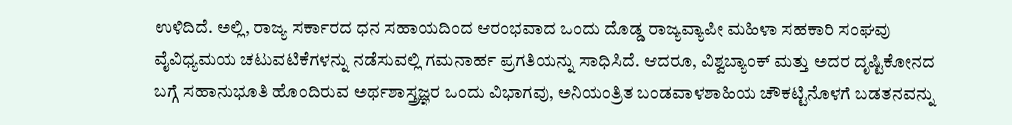ಉಳಿದಿದೆ. ಅಲ್ಲಿ, ರಾಜ್ಯ ಸರ್ಕಾರದ ಧನ ಸಹಾಯದಿಂದ ಆರಂಭವಾದ ಒಂದು ದೊಡ್ಡ ರಾಜ್ಯವ್ಯಾಪೀ ಮಹಿಳಾ ಸಹಕಾರಿ ಸಂಘವು ವೈವಿಧ್ಯಮಯ ಚಟುವಟಿಕೆಗಳನ್ನು ನಡೆಸುವಲ್ಲಿ ಗಮನಾರ್ಹ ಪ್ರಗತಿಯನ್ನು ಸಾಧಿಸಿದೆ. ಆದರೂ, ವಿಶ್ವಬ್ಯಾಂಕ್ ಮತ್ತು ಅದರ ದೃಷ್ಟಿಕೋನದ ಬಗ್ಗೆ ಸಹಾನುಭೂತಿ ಹೊಂದಿರುವ ಅರ್ಥಶಾಸ್ತ್ರಜ್ಞರ ಒಂದು ವಿಭಾಗವು, ಅನಿಯಂತ್ರಿತ ಬಂಡವಾಳಶಾಹಿಯ ಚೌಕಟ್ಟಿನೊಳಗೆ ಬಡತನವನ್ನು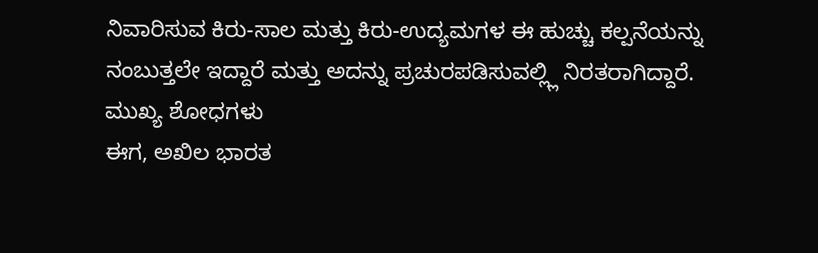ನಿವಾರಿಸುವ ಕಿರು-ಸಾಲ ಮತ್ತು ಕಿರು-ಉದ್ಯಮಗಳ ಈ ಹುಚ್ಚು ಕಲ್ಪನೆಯನ್ನು ನಂಬುತ್ತಲೇ ಇದ್ದಾರೆ ಮತ್ತು ಅದನ್ನು ಪ್ರಚುರಪಡಿಸುವಲ್ಲ್ಲಿ ನಿರತರಾಗಿದ್ದಾರೆ.
ಮುಖ್ಯ ಶೋಧಗಳು
ಈಗ, ಅಖಿಲ ಭಾರತ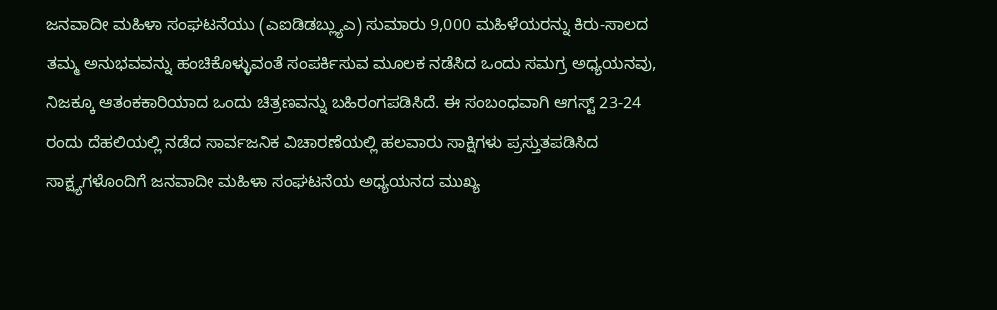ಜನವಾದೀ ಮಹಿಳಾ ಸಂಘಟನೆಯು (ಎಐಡಿಡಬ್ಲ್ಯುಎ) ಸುಮಾರು 9,000 ಮಹಿಳೆಯರನ್ನು ಕಿರು-ಸಾಲದ ತಮ್ಮ ಅನುಭವವನ್ನು ಹಂಚಿಕೊಳ್ಳುವಂತೆ ಸಂಪರ್ಕಿಸುವ ಮೂಲಕ ನಡೆಸಿದ ಒಂದು ಸಮಗ್ರ ಅಧ್ಯಯನವು, ನಿಜಕ್ಕೂ ಆತಂಕಕಾರಿಯಾದ ಒಂದು ಚಿತ್ರಣವನ್ನು ಬಹಿರಂಗಪಡಿಸಿದೆ. ಈ ಸಂಬಂಧವಾಗಿ ಆಗಸ್ಟ್ 23-24 ರಂದು ದೆಹಲಿಯಲ್ಲಿ ನಡೆದ ಸಾರ್ವಜನಿಕ ವಿಚಾರಣೆಯಲ್ಲಿ ಹಲವಾರು ಸಾಕ್ಷಿಗಳು ಪ್ರಸ್ತುತಪಡಿಸಿದ ಸಾಕ್ಷ್ಯಗಳೊಂದಿಗೆ ಜನವಾದೀ ಮಹಿಳಾ ಸಂಘಟನೆಯ ಅಧ್ಯಯನದ ಮುಖ್ಯ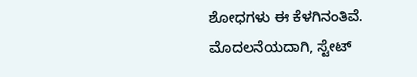ಶೋಧಗಳು ಈ ಕೆಳಗಿನಂತಿವೆ.
ಮೊದಲನೆಯದಾಗಿ, ಸ್ಟೇಟ್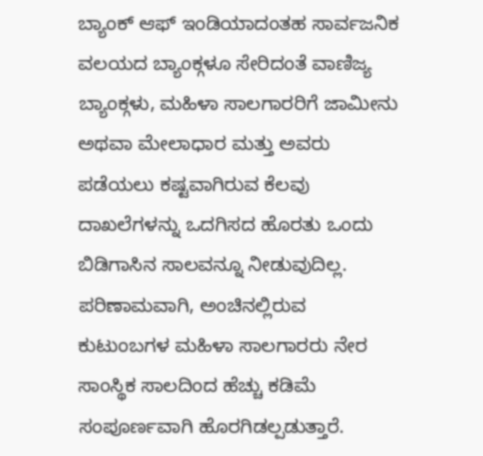ಬ್ಯಾಂಕ್ ಆಫ್ ಇಂಡಿಯಾದಂತಹ ಸಾರ್ವಜನಿಕ ವಲಯದ ಬ್ಯಾಂಕ್ಗಳೂ ಸೇರಿದಂತೆ ವಾಣಿಜ್ಯ ಬ್ಯಾಂಕ್ಗಳು, ಮಹಿಳಾ ಸಾಲಗಾರರಿಗೆ ಜಾಮೀನು ಅಥವಾ ಮೇಲಾಧಾರ ಮತ್ತು ಅವರು ಪಡೆಯಲು ಕಷ್ಟವಾಗಿರುವ ಕೆಲವು ದಾಖಲೆಗಳನ್ನು ಒದಗಿಸದ ಹೊರತು ಒಂದು ಬಿಡಿಗಾಸಿನ ಸಾಲವನ್ನೂ ನೀಡುವುದಿಲ್ಲ. ಪರಿಣಾಮವಾಗಿ, ಅಂಚಿನಲ್ಲಿರುವ ಕುಟುಂಬಗಳ ಮಹಿಳಾ ಸಾಲಗಾರರು ನೇರ ಸಾಂಸ್ಥಿಕ ಸಾಲದಿಂದ ಹೆಚ್ಚು ಕಡಿಮೆ ಸಂಪೂರ್ಣವಾಗಿ ಹೊರಗಿಡಲ್ಪಡುತ್ತಾರೆ.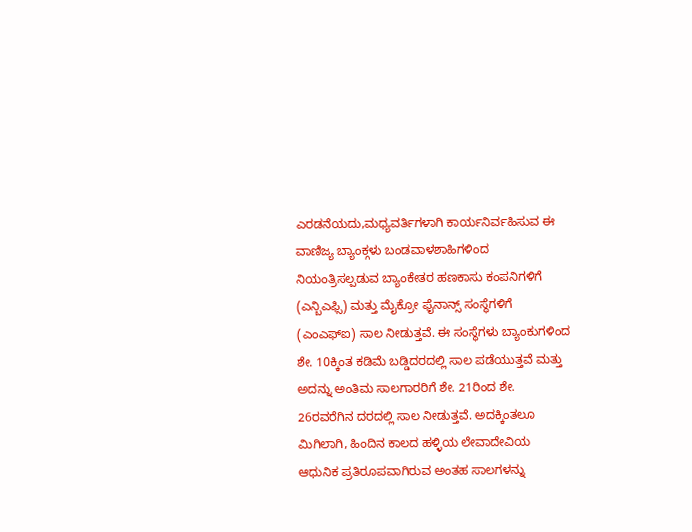ಎರಡನೆಯದು,ಮಧ್ಯವರ್ತಿಗಳಾಗಿ ಕಾರ್ಯನಿರ್ವಹಿಸುವ ಈ ವಾಣಿಜ್ಯ ಬ್ಯಾಂಕ್ಗಳು ಬಂಡವಾಳಶಾಹಿಗಳಿಂದ ನಿಯಂತ್ರಿಸಲ್ಪಡುವ ಬ್ಯಾಂಕೇತರ ಹಣಕಾಸು ಕಂಪನಿಗಳಿಗೆ (ಎನ್ಬಿಎಫ್ಸಿ) ಮತ್ತು ಮೈಕ್ರೋ ಫೈನಾನ್ಸ್ ಸಂಸ್ಥೆಗಳಿಗೆ (ಎಂಎಫ್ಐ) ಸಾಲ ನೀಡುತ್ತವೆ. ಈ ಸಂಸ್ಥೆಗಳು ಬ್ಯಾಂಕುಗಳಿಂದ ಶೇ. 10ಕ್ಕಿಂತ ಕಡಿಮೆ ಬಡ್ಡಿದರದಲ್ಲಿ ಸಾಲ ಪಡೆಯುತ್ತವೆ ಮತ್ತು ಅದನ್ನು ಅಂತಿಮ ಸಾಲಗಾರರಿಗೆ ಶೇ. 21ರಿಂದ ಶೇ. 26ರವರೆಗಿನ ದರದಲ್ಲಿ ಸಾಲ ನೀಡುತ್ತವೆ. ಅದಕ್ಕಿಂತಲೂ ಮಿಗಿಲಾಗಿ, ಹಿಂದಿನ ಕಾಲದ ಹಳ್ಳಿಯ ಲೇವಾದೇವಿಯ ಆಧುನಿಕ ಪ್ರತಿರೂಪವಾಗಿರುವ ಅಂತಹ ಸಾಲಗಳನ್ನು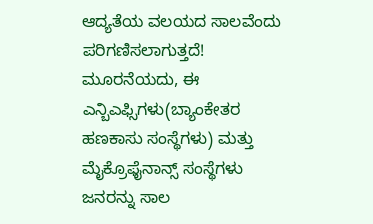ಆದ್ಯತೆಯ ವಲಯದ ಸಾಲವೆಂದು ಪರಿಗಣಿಸಲಾಗುತ್ತದೆ!
ಮೂರನೆಯದು, ಈ ಎನ್ಬಿಎಫ್ಸಿಗಳು(ಬ್ಯಾಂಕೇತರ ಹಣಕಾಸು ಸಂಸ್ಥೆಗಳು) ಮತ್ತು ಮೈಕ್ರೊಫೈನಾನ್ಸ್ ಸಂಸ್ಥೆಗಳು ಜನರನ್ನು ಸಾಲ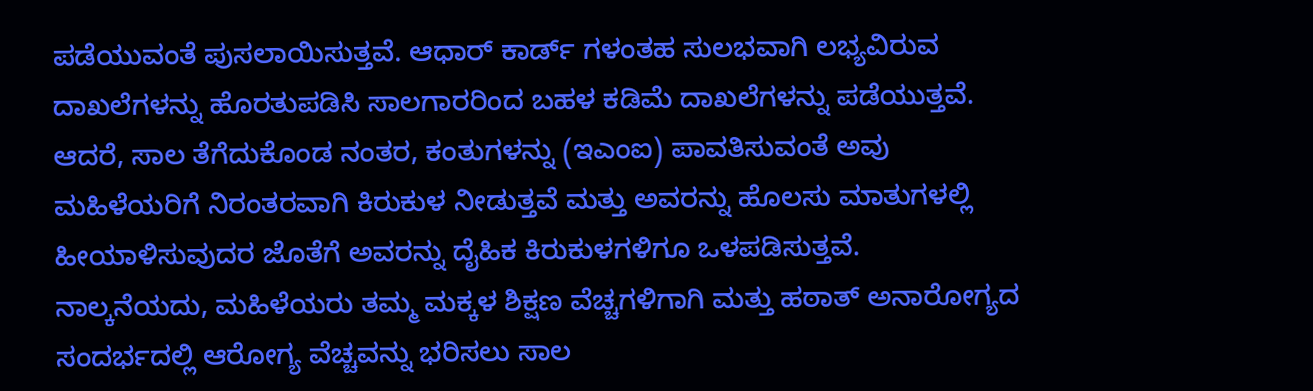ಪಡೆಯುವಂತೆ ಪುಸಲಾಯಿಸುತ್ತವೆ. ಆಧಾರ್ ಕಾರ್ಡ್ ಗಳಂತಹ ಸುಲಭವಾಗಿ ಲಭ್ಯವಿರುವ ದಾಖಲೆಗಳನ್ನು ಹೊರತುಪಡಿಸಿ ಸಾಲಗಾರರಿಂದ ಬಹಳ ಕಡಿಮೆ ದಾಖಲೆಗಳನ್ನು ಪಡೆಯುತ್ತವೆ. ಆದರೆ, ಸಾಲ ತೆಗೆದುಕೊಂಡ ನಂತರ, ಕಂತುಗಳನ್ನು (ಇಎಂಐ) ಪಾವತಿಸುವಂತೆ ಅವು ಮಹಿಳೆಯರಿಗೆ ನಿರಂತರವಾಗಿ ಕಿರುಕುಳ ನೀಡುತ್ತವೆ ಮತ್ತು ಅವರನ್ನು ಹೊಲಸು ಮಾತುಗಳಲ್ಲಿ ಹೀಯಾಳಿಸುವುದರ ಜೊತೆಗೆ ಅವರನ್ನು ದೈಹಿಕ ಕಿರುಕುಳಗಳಿಗೂ ಒಳಪಡಿಸುತ್ತವೆ.
ನಾಲ್ಕನೆಯದು, ಮಹಿಳೆಯರು ತಮ್ಮ ಮಕ್ಕಳ ಶಿಕ್ಷಣ ವೆಚ್ಚಗಳಿಗಾಗಿ ಮತ್ತು ಹಠಾತ್ ಅನಾರೋಗ್ಯದ ಸಂದರ್ಭದಲ್ಲಿ ಆರೋಗ್ಯ ವೆಚ್ಚವನ್ನು ಭರಿಸಲು ಸಾಲ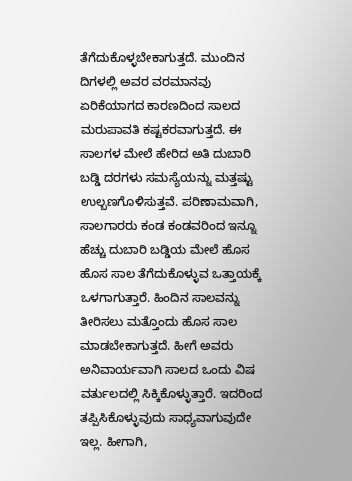ತೆಗೆದುಕೊಳ್ಳಬೇಕಾಗುತ್ತದೆ. ಮುಂದಿನ ದಿಗಳಲ್ಲಿ ಅವರ ವರಮಾನವು ಏರಿಕೆಯಾಗದ ಕಾರಣದಿಂದ ಸಾಲದ ಮರುಪಾವತಿ ಕಷ್ಟಕರವಾಗುತ್ತದೆ. ಈ ಸಾಲಗಳ ಮೇಲೆ ಹೇರಿದ ಅತಿ ದುಬಾರಿ ಬಡ್ಡಿ ದರಗಳು ಸಮಸ್ಯೆಯನ್ನು ಮತ್ತಷ್ಟು ಉಲ್ಬಣಗೊಳಿಸುತ್ತವೆ. ಪರಿಣಾಮವಾಗಿ, ಸಾಲಗಾರರು ಕಂಡ ಕಂಡವರಿಂದ ಇನ್ನೂ ಹೆಚ್ಚು ದುಬಾರಿ ಬಡ್ಡಿಯ ಮೇಲೆ ಹೊಸ ಹೊಸ ಸಾಲ ತೆಗೆದುಕೊಳ್ಳುವ ಒತ್ತಾಯಕ್ಕೆ ಒಳಗಾಗುತ್ತಾರೆ. ಹಿಂದಿನ ಸಾಲವನ್ನು ತೀರಿಸಲು ಮತ್ತೊಂದು ಹೊಸ ಸಾಲ ಮಾಡಬೇಕಾಗುತ್ತದೆ. ಹೀಗೆ ಅವರು ಅನಿವಾರ್ಯವಾಗಿ ಸಾಲದ ಒಂದು ವಿಷ ವರ್ತುಲದಲ್ಲಿ ಸಿಕ್ಕಿಕೊಳ್ಳುತ್ತಾರೆ. ಇದರಿಂದ ತಪ್ಪಿಸಿಕೊಳ್ಳುವುದು ಸಾಧ್ಯವಾಗುವುದೇ ಇಲ್ಲ. ಹೀಗಾಗಿ,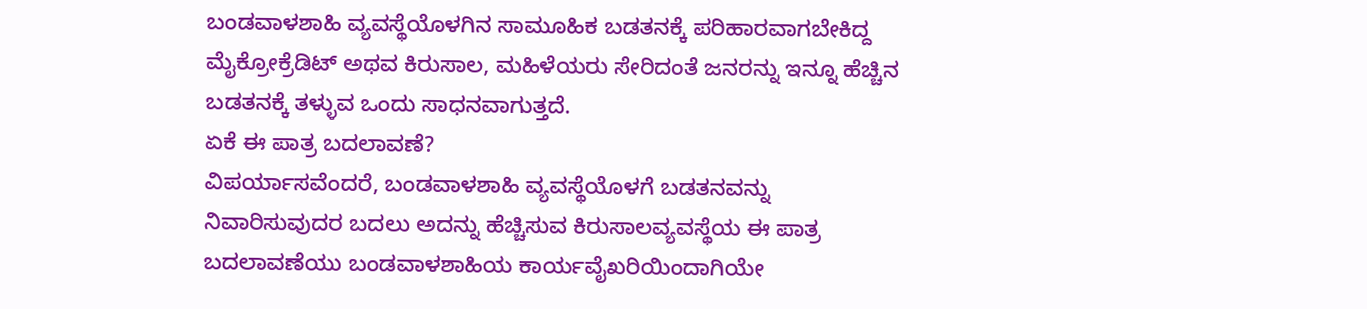ಬಂಡವಾಳಶಾಹಿ ವ್ಯವಸ್ಥೆಯೊಳಗಿನ ಸಾಮೂಹಿಕ ಬಡತನಕ್ಕೆ ಪರಿಹಾರವಾಗಬೇಕಿದ್ದ ಮೈಕ್ರೋಕ್ರೆಡಿಟ್ ಅಥವ ಕಿರುಸಾಲ, ಮಹಿಳೆಯರು ಸೇರಿದಂತೆ ಜನರನ್ನು ಇನ್ನೂ ಹೆಚ್ಚಿನ ಬಡತನಕ್ಕೆ ತಳ್ಳುವ ಒಂದು ಸಾಧನವಾಗುತ್ತದೆ.
ಏಕೆ ಈ ಪಾತ್ರ ಬದಲಾವಣೆ?
ವಿಪರ್ಯಾಸವೆಂದರೆ, ಬಂಡವಾಳಶಾಹಿ ವ್ಯವಸ್ಥೆಯೊಳಗೆ ಬಡತನವನ್ನು ನಿವಾರಿಸುವುದರ ಬದಲು ಅದನ್ನು ಹೆಚ್ಚಿಸುವ ಕಿರುಸಾಲವ್ಯವಸ್ಥೆಯ ಈ ಪಾತ್ರ ಬದಲಾವಣೆಯು ಬಂಡವಾಳಶಾಹಿಯ ಕಾರ್ಯವೈಖರಿಯಿಂದಾಗಿಯೇ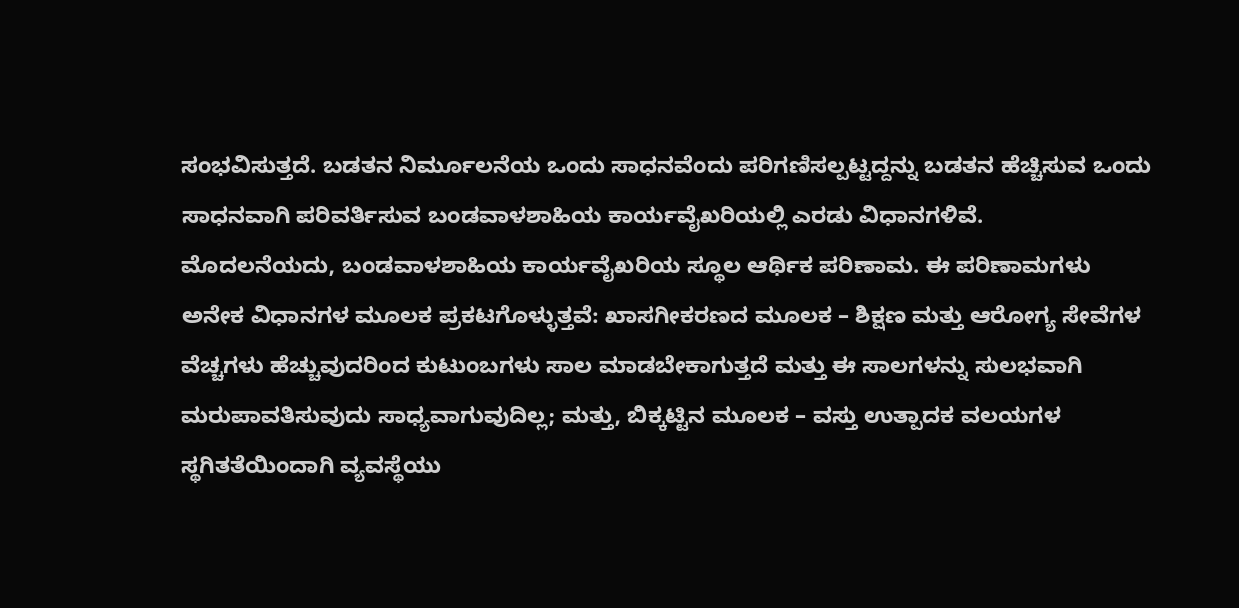ಸಂಭವಿಸುತ್ತದೆ. ಬಡತನ ನಿರ್ಮೂಲನೆಯ ಒಂದು ಸಾಧನವೆಂದು ಪರಿಗಣಿಸಲ್ಪಟ್ಟದ್ದನ್ನು ಬಡತನ ಹೆಚ್ಚಿಸುವ ಒಂದು ಸಾಧನವಾಗಿ ಪರಿವರ್ತಿಸುವ ಬಂಡವಾಳಶಾಹಿಯ ಕಾರ್ಯವೈಖರಿಯಲ್ಲಿ ಎರಡು ವಿಧಾನಗಳಿವೆ.
ಮೊದಲನೆಯದು, ಬಂಡವಾಳಶಾಹಿಯ ಕಾರ್ಯವೈಖರಿಯ ಸ್ಥೂಲ ಆರ್ಥಿಕ ಪರಿಣಾಮ. ಈ ಪರಿಣಾಮಗಳು ಅನೇಕ ವಿಧಾನಗಳ ಮೂಲಕ ಪ್ರಕಟಗೊಳ್ಳುತ್ತವೆ: ಖಾಸಗೀಕರಣದ ಮೂಲಕ – ಶಿಕ್ಷಣ ಮತ್ತು ಆರೋಗ್ಯ ಸೇವೆಗಳ ವೆಚ್ಚಗಳು ಹೆಚ್ಚುವುದರಿಂದ ಕುಟುಂಬಗಳು ಸಾಲ ಮಾಡಬೇಕಾಗುತ್ತದೆ ಮತ್ತು ಈ ಸಾಲಗಳನ್ನು ಸುಲಭವಾಗಿ ಮರುಪಾವತಿಸುವುದು ಸಾಧ್ಯವಾಗುವುದಿಲ್ಲ; ಮತ್ತು, ಬಿಕ್ಕಟ್ಟಿನ ಮೂಲಕ – ವಸ್ತು ಉತ್ಪಾದಕ ವಲಯಗಳ ಸ್ಥಗಿತತೆಯಿಂದಾಗಿ ವ್ಯವಸ್ಥೆಯು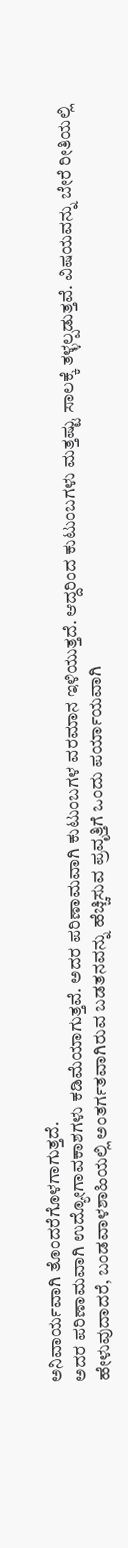ಅನಿವಾರ್ಯವಾಗಿ ತೊಂದರೆಗೊಳಗಾಗುತ್ತದೆ.
ಅದರ ಪರಿಣಾಮವಾಗಿ ಉದ್ಯೋಗಾವಕಾಶಗಳು ಕಡಿಮೆಯಾಗುತ್ತವೆ. ಅದರ ಪರಿಣಾಮವಾಗಿ ಕುಟುಂಬಗಳ ವರಮಾನ ಇಳಿಯುತ್ತದೆ. ಆದ್ದರಿಂದ ಕುಟುಂಬಗಳು ಮತ್ತಷ್ಟು ಸಾಲಕ್ಕೆ ತಳ್ಳಲ್ಪಡುತ್ತವೆ. ವಿಷಯವನ್ನು ಬೇರೆ ರೀತಿಯಲ್ಲಿ ಹೇಳುವುದಾದರೆ, ಬಂಡವಾಳಶಾಹಿಯಲ್ಲಿ ಅಂತರ್ಗತವಾಗಿರುವ ಬಡತನವನ್ನು ಹೆಚ್ಚಿಸುವ ಪ್ರವೃತ್ತಿಗೆ ಒಂದು ಪರ್ಯಾಯವಾಗಿ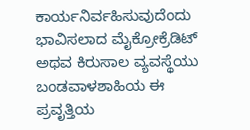ಕಾರ್ಯನಿರ್ವಹಿಸುವುದೆಂದು ಭಾವಿಸಲಾದ ಮೈಕ್ರೋಕ್ರೆಡಿಟ್ ಅಥವ ಕಿರುಸಾಲ ವ್ಯವಸ್ಥೆಯು ಬಂಡವಾಳಶಾಹಿಯ ಈ ಪ್ರವೃತ್ತಿಯ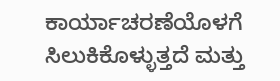ಕಾರ್ಯಾಚರಣೆಯೊಳಗೆ ಸಿಲುಕಿಕೊಳ್ಳುತ್ತದೆ ಮತ್ತು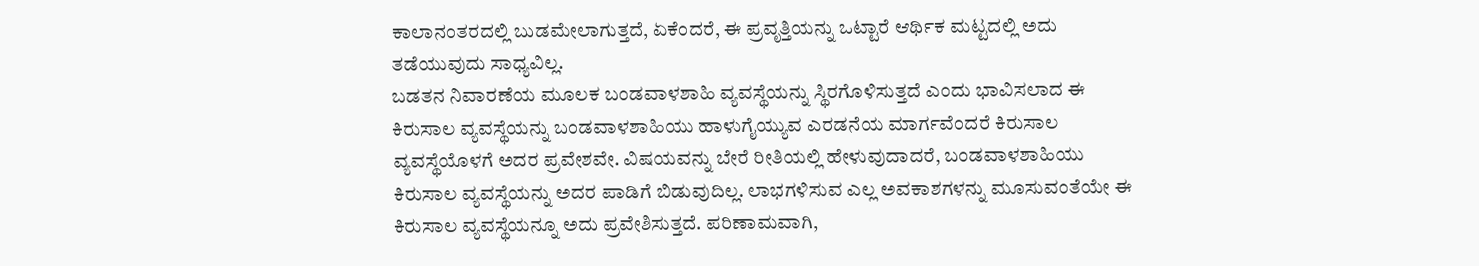ಕಾಲಾನಂತರದಲ್ಲಿ ಬುಡಮೇಲಾಗುತ್ತದೆ, ಏಕೆಂದರೆ, ಈ ಪ್ರವೃತ್ತಿಯನ್ನು ಒಟ್ಟಾರೆ ಆರ್ಥಿಕ ಮಟ್ಟದಲ್ಲಿ ಅದು ತಡೆಯುವುದು ಸಾಧ್ಯವಿಲ್ಲ.
ಬಡತನ ನಿವಾರಣೆಯ ಮೂಲಕ ಬಂಡವಾಳಶಾಹಿ ವ್ಯವಸ್ಥೆಯನ್ನು ಸ್ಥಿರಗೊಳಿಸುತ್ತದೆ ಎಂದು ಭಾವಿಸಲಾದ ಈ ಕಿರುಸಾಲ ವ್ಯವಸ್ಥೆಯನ್ನು ಬಂಡವಾಳಶಾಹಿಯು ಹಾಳುಗೈಯ್ಯುವ ಎರಡನೆಯ ಮಾರ್ಗವೆಂದರೆ ಕಿರುಸಾಲ ವ್ಯವಸ್ಥೆಯೊಳಗೆ ಅದರ ಪ್ರವೇಶವೇ. ವಿಷಯವನ್ನು ಬೇರೆ ರೀತಿಯಲ್ಲಿ ಹೇಳುವುದಾದರೆ, ಬಂಡವಾಳಶಾಹಿಯು ಕಿರುಸಾಲ ವ್ಯವಸ್ಥೆಯನ್ನು ಅದರ ಪಾಡಿಗೆ ಬಿಡುವುದಿಲ್ಲ. ಲಾಭಗಳಿಸುವ ಎಲ್ಲ ಅವಕಾಶಗಳನ್ನು ಮೂಸುವಂತೆಯೇ ಈ ಕಿರುಸಾಲ ವ್ಯವಸ್ಥೆಯನ್ನೂ ಅದು ಪ್ರವೇಶಿಸುತ್ತದೆ. ಪರಿಣಾಮವಾಗಿ,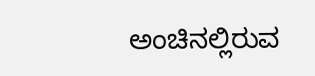ಅಂಚಿನಲ್ಲಿರುವ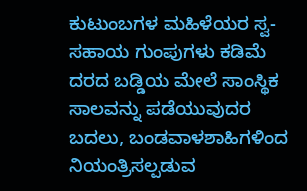ಕುಟುಂಬಗಳ ಮಹಿಳೆಯರ ಸ್ವ-ಸಹಾಯ ಗುಂಪುಗಳು ಕಡಿಮೆ ದರದ ಬಡ್ಡಿಯ ಮೇಲೆ ಸಾಂಸ್ಥಿಕ ಸಾಲವನ್ನು ಪಡೆಯುವುದರ ಬದಲು, ಬಂಡವಾಳಶಾಹಿಗಳಿಂದ ನಿಯಂತ್ರಿಸಲ್ಪಡುವ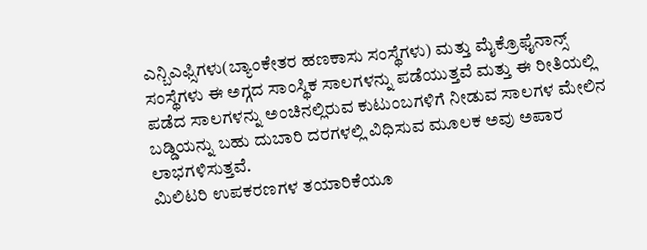ಎನ್ಬಿಎಫ್ಸಿಗಳು(ಬ್ಯಾಂಕೇತರ ಹಣಕಾಸು ಸಂಸ್ಥೆಗಳು) ಮತ್ತು ಮೈಕ್ರೊಫೈನಾನ್ಸ್ ಸಂಸ್ಥೆಗಳು ಈ ಅಗ್ಗದ ಸಾಂಸ್ಥಿಕ ಸಾಲಗಳನ್ನು ಪಡೆಯುತ್ತವೆ ಮತ್ತು ಈ ರೀತಿಯಲ್ಲಿ ಪಡೆದ ಸಾಲಗಳನ್ನು ಅಂಚಿನಲ್ಲಿರುವ ಕುಟುಂಬಗಳಿಗೆ ನೀಡುವ ಸಾಲಗಳ ಮೇಲಿನ ಬಡ್ಡಿಯನ್ನು ಬಹು ದುಬಾರಿ ದರಗಳಲ್ಲಿ ವಿಧಿಸುವ ಮೂಲಕ ಅವು ಅಪಾರ ಲಾಭಗಳಿಸುತ್ತವೆ.
ಮಿಲಿಟರಿ ಉಪಕರಣಗಳ ತಯಾರಿಕೆಯೂ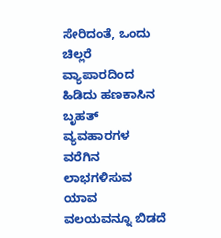ಸೇರಿದಂತೆ, ಒಂದು ಚಿಲ್ಲರೆ ವ್ಯಾಪಾರದಿಂದ ಹಿಡಿದು ಹಣಕಾಸಿನ ಬೃಹತ್ ವ್ಯವಹಾರಗಳ ವರೆಗಿನ ಲಾಭಗಳಿಸುವ ಯಾವ ವಲಯವನ್ನೂ ಬಿಡದೆ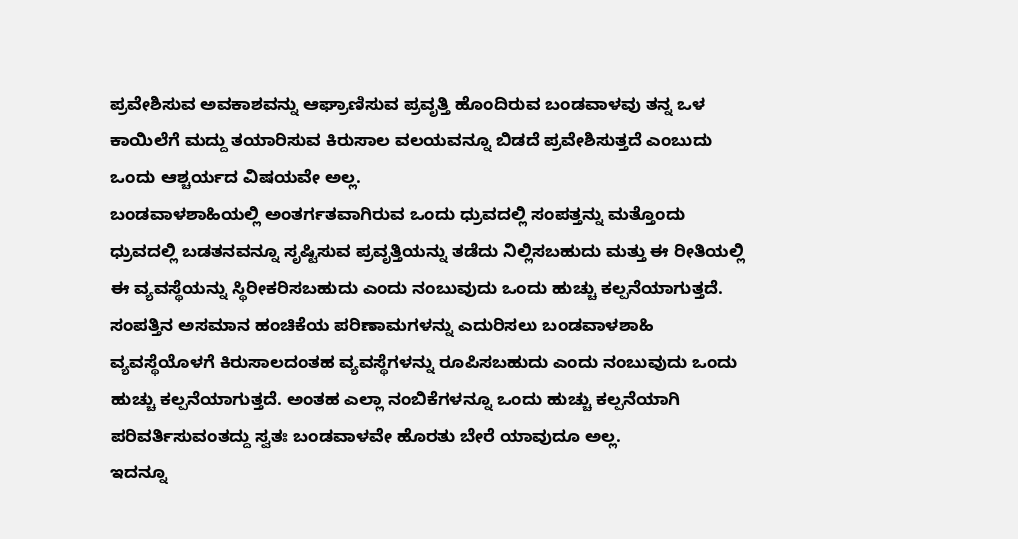ಪ್ರವೇಶಿಸುವ ಅವಕಾಶವನ್ನು ಆಘ್ರಾಣಿಸುವ ಪ್ರವೃತ್ತಿ ಹೊಂದಿರುವ ಬಂಡವಾಳವು ತನ್ನ ಒಳ ಕಾಯಿಲೆಗೆ ಮದ್ದು ತಯಾರಿಸುವ ಕಿರುಸಾಲ ವಲಯವನ್ನೂ ಬಿಡದೆ ಪ್ರವೇಶಿಸುತ್ತದೆ ಎಂಬುದು ಒಂದು ಆಶ್ಚರ್ಯದ ವಿಷಯವೇ ಅಲ್ಲ.
ಬಂಡವಾಳಶಾಹಿಯಲ್ಲಿ ಅಂತರ್ಗತವಾಗಿರುವ ಒಂದು ಧ್ರುವದಲ್ಲಿ ಸಂಪತ್ತನ್ನು ಮತ್ತೊಂದು ಧ್ರುವದಲ್ಲಿ ಬಡತನವನ್ನೂ ಸೃಷ್ಟಿಸುವ ಪ್ರವೃತ್ತಿಯನ್ನು ತಡೆದು ನಿಲ್ಲಿಸಬಹುದು ಮತ್ತು ಈ ರೀತಿಯಲ್ಲಿ ಈ ವ್ಯವಸ್ಥೆಯನ್ನು ಸ್ಥಿರೀಕರಿಸಬಹುದು ಎಂದು ನಂಬುವುದು ಒಂದು ಹುಚ್ಚು ಕಲ್ಪನೆಯಾಗುತ್ತದೆ. ಸಂಪತ್ತಿನ ಅಸಮಾನ ಹಂಚಿಕೆಯ ಪರಿಣಾಮಗಳನ್ನು ಎದುರಿಸಲು ಬಂಡವಾಳಶಾಹಿ ವ್ಯವಸ್ಥೆಯೊಳಗೆ ಕಿರುಸಾಲದಂತಹ ವ್ಯವಸ್ಥೆಗಳನ್ನು ರೂಪಿಸಬಹುದು ಎಂದು ನಂಬುವುದು ಒಂದು ಹುಚ್ಚು ಕಲ್ಪನೆಯಾಗುತ್ತದೆ. ಅಂತಹ ಎಲ್ಲಾ ನಂಬಿಕೆಗಳನ್ನೂ ಒಂದು ಹುಚ್ಚು ಕಲ್ಪನೆಯಾಗಿ ಪರಿವರ್ತಿಸುವಂತದ್ದು ಸ್ವತಃ ಬಂಡವಾಳವೇ ಹೊರತು ಬೇರೆ ಯಾವುದೂ ಅಲ್ಲ.
ಇದನ್ನೂ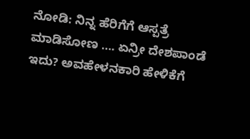ನೋಡಿ: ನಿನ್ನ ಹೆರಿಗೆಗೆ ಆಸ್ಪತ್ರೆ ಮಾಡಿಸೋಣ …. ಏನ್ರೀ ದೇಶಪಾಂಡೆ ಇದು? ಅವಹೇಳನಕಾರಿ ಹೇಳಿಕೆಗೆ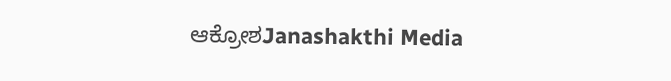ಆಕ್ರೋಶJanashakthi Media